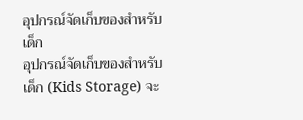อุปกรณ์จัดเก็บของสำหรับเด็ก
อุปกรณ์จัดเก็บของสำหรับเด็ก (Kids Storage) จะ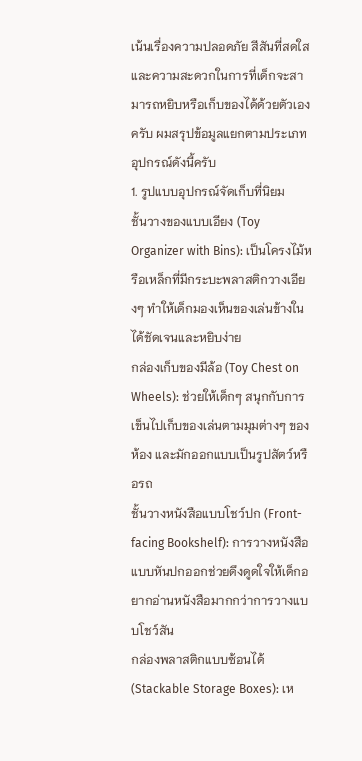เน้นเรื่องความปลอดภัย สีสันที่สดใส และความสะดวกในการที่เด็กจะสามารถหยิบหรือเก็บของได้ด้วยตัวเองครับ ผมสรุปข้อมูลแยกตามประเภทอุปกรณ์ดังนี้ครับ
1. รูปแบบอุปกรณ์จัดเก็บที่นิยม
ชั้นวางของแบบเอียง (Toy Organizer with Bins): เป็นโครงไม้หรือเหล็กที่มีกระบะพลาสติกวางเอียงๆ ทำให้เด็กมองเห็นของเล่นข้างในได้ชัดเจนและหยิบง่าย
กล่องเก็บของมีล้อ (Toy Chest on Wheels): ช่วยให้เด็กๆ สนุกกับการเข็นไปเก็บของเล่นตามมุมต่างๆ ของห้อง และมักออกแบบเป็นรูปสัตว์หรือรถ
ชั้นวางหนังสือแบบโชว์ปก (Front-facing Bookshelf): การวางหนังสือแบบหันปกออกช่วยดึงดูดใจให้เด็กอยากอ่านหนังสือมากกว่าการวางแบบโชว์สัน
กล่องพลาสติกแบบซ้อนได้ (Stackable Storage Boxes): เห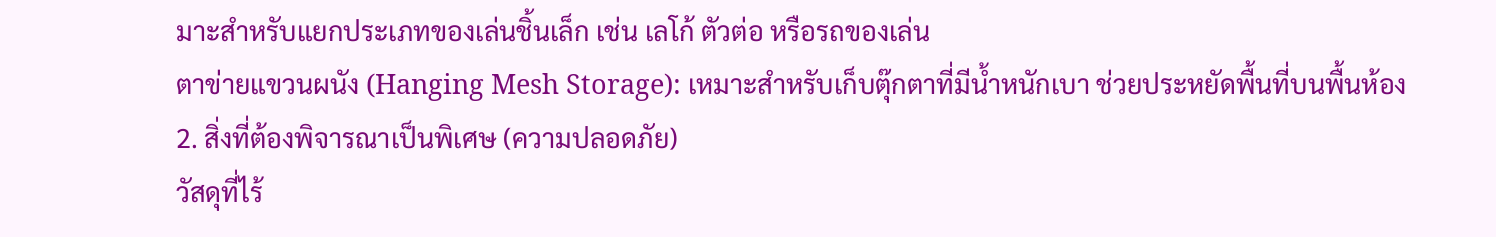มาะสำหรับแยกประเภทของเล่นชิ้นเล็ก เช่น เลโก้ ตัวต่อ หรือรถของเล่น
ตาข่ายแขวนผนัง (Hanging Mesh Storage): เหมาะสำหรับเก็บตุ๊กตาที่มีน้ำหนักเบา ช่วยประหยัดพื้นที่บนพื้นห้อง
2. สิ่งที่ต้องพิจารณาเป็นพิเศษ (ความปลอดภัย)
วัสดุที่ไร้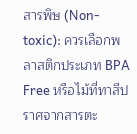สารพิษ (Non-toxic): ควรเลือกพลาสติกประเภท BPA Free หรือไม้ที่ทาสีปราศจากสารตะ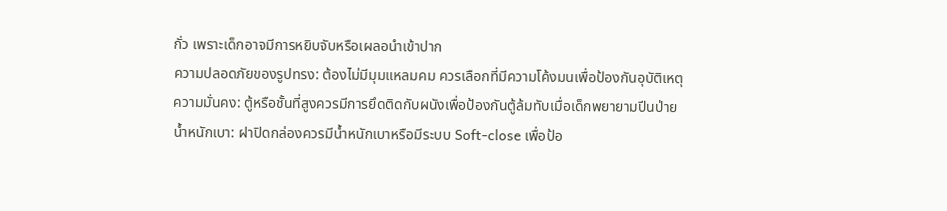กั่ว เพราะเด็กอาจมีการหยิบจับหรือเผลอนำเข้าปาก
ความปลอดภัยของรูปทรง: ต้องไม่มีมุมแหลมคม ควรเลือกที่มีความโค้งมนเพื่อป้องกันอุบัติเหตุ
ความมั่นคง: ตู้หรือชั้นที่สูงควรมีการยึดติดกับผนังเพื่อป้องกันตู้ล้มทับเมื่อเด็กพยายามปีนป่าย
น้ำหนักเบา: ฝาปิดกล่องควรมีน้ำหนักเบาหรือมีระบบ Soft-close เพื่อป้อ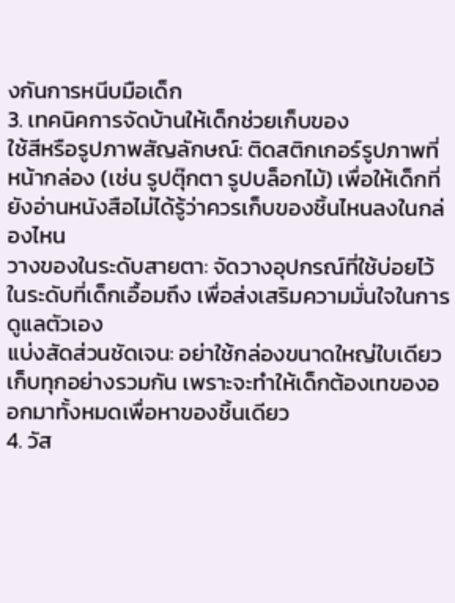งกันการหนีบมือเด็ก
3. เทคนิคการจัดบ้านให้เด็กช่วยเก็บของ
ใช้สีหรือรูปภาพสัญลักษณ์: ติดสติกเกอร์รูปภาพที่หน้ากล่อง (เช่น รูปตุ๊กตา รูปบล็อกไม้) เพื่อให้เด็กที่ยังอ่านหนังสือไม่ได้รู้ว่าควรเก็บของชิ้นไหนลงในกล่องไหน
วางของในระดับสายตา: จัดวางอุปกรณ์ที่ใช้บ่อยไว้ในระดับที่เด็กเอื้อมถึง เพื่อส่งเสริมความมั่นใจในการดูแลตัวเอง
แบ่งสัดส่วนชัดเจน: อย่าใช้กล่องขนาดใหญ่ใบเดียวเก็บทุกอย่างรวมกัน เพราะจะทำให้เด็กต้องเทของออกมาทั้งหมดเพื่อหาของชิ้นเดียว
4. วัส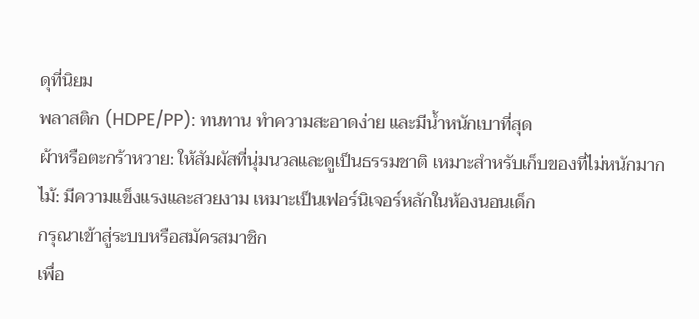ดุที่นิยม
พลาสติก (HDPE/PP): ทนทาน ทำความสะอาดง่าย และมีน้ำหนักเบาที่สุด
ผ้าหรือตะกร้าหวาย: ให้สัมผัสที่นุ่มนวลและดูเป็นธรรมชาติ เหมาะสำหรับเก็บของที่ไม่หนักมาก
ไม้: มีความแข็งแรงและสวยงาม เหมาะเป็นเฟอร์นิเจอร์หลักในห้องนอนเด็ก
กรุณาเข้าสู่ระบบหรือสมัครสมาชิก
เพื่อ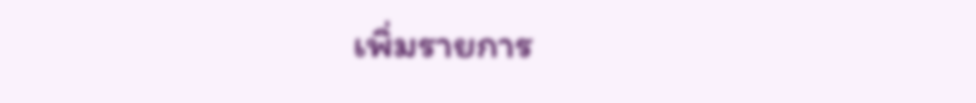เพิ่มรายการ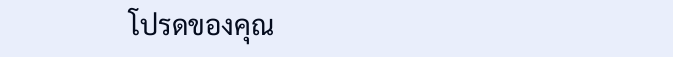โปรดของคุณ